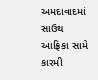અમદાવાદમાં સાઉથ આફ્રિકા સામે કારમી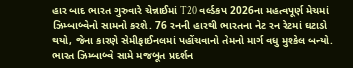હાર બાદ ભારત ગુરુવારે ચેન્નાઈમાં T20 વર્લ્ડકપ 2026ના મહત્વપૂર્ણ મેચમાં ઝિમ્બાબ્વેનો સામનો કરશે. 76 રનની હારથી ભારતના નેટ રન રેટમાં ઘટાડો થયો, જેના કારણે સેમીફાઈનલમાં પહોંચવાનો તેમનો માર્ગ વધુ મુશ્કેલ બન્યો. ભારત ઝિમ્બાબ્વે સામે મજબૂત પ્રદર્શન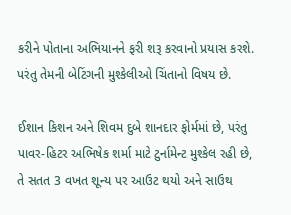કરીને પોતાના અભિયાનને ફરી શરૂ કરવાનો પ્રયાસ કરશે. પરંતુ તેમની બેટિંગની મુશ્કેલીઓ ચિંતાનો વિષય છે.

ઈશાન કિશન અને શિવમ દુબે શાનદાર ફોર્મમાં છે, પરંતુ પાવર-હિટર અભિષેક શર્મા માટે ટુર્નામેન્ટ મુશ્કેલ રહી છે, તે સતત 3 વખત શૂન્ય પર આઉટ થયો અને સાઉથ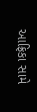આફ્રિકા સામે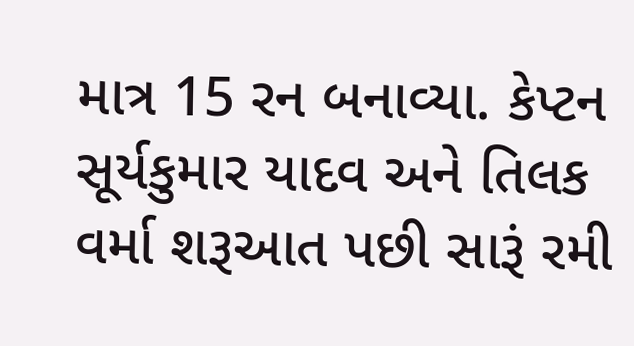માત્ર 15 રન બનાવ્યા. કેપ્ટન સૂર્યકુમાર યાદવ અને તિલક વર્મા શરૂઆત પછી સારૂં રમી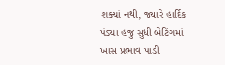શક્યાં નથી, જ્યારે હાર્દિક પંડ્યા હજુ સુધી બેટિંગમાં ખાસ પ્રભાવ પાડી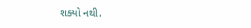શક્યો નથી.